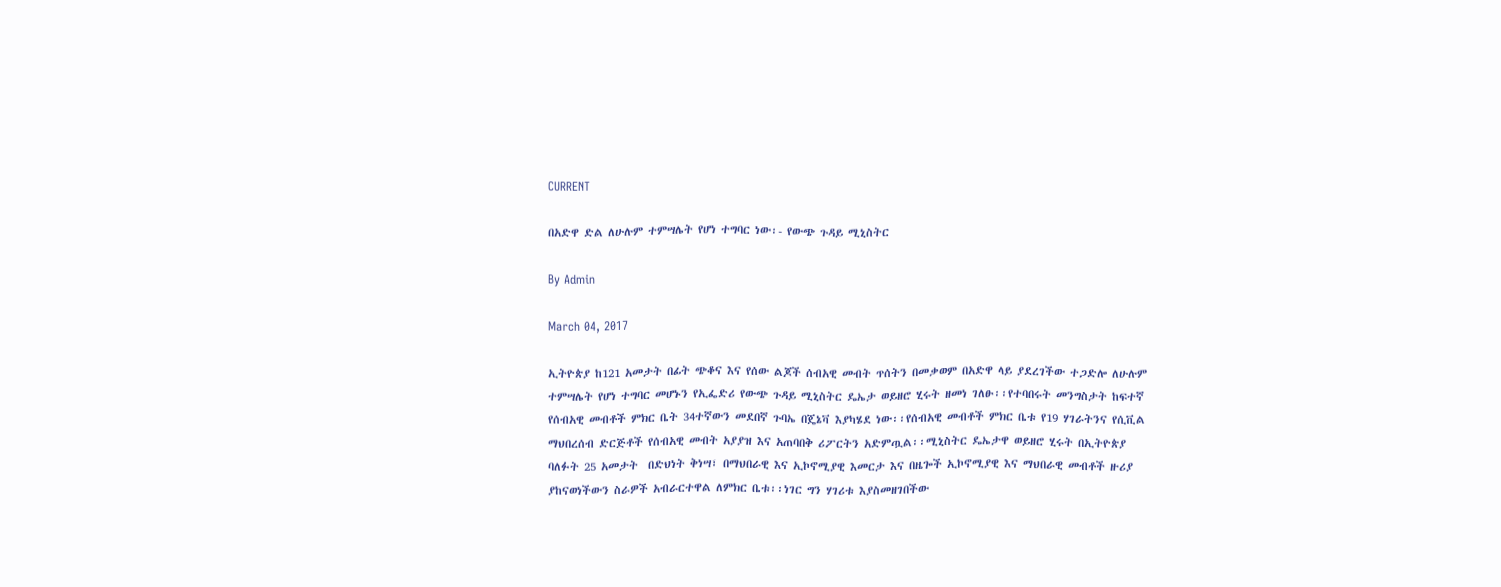CURRENT

በአድዋ ድል ለሁሉም ተምሣሌት የሆነ ተግባር ነው፡- የውጭ ጉዳይ ሚኒስትር

By Admin

March 04, 2017

ኢትዮጵያ ከ121 አመታት በፊት ጭቆና እና የሰው ልጆች ሰብአዊ መብት ጥሰትን በመቃወም በአድዋ ላይ ያደረገችው ተጋድሎ ለሁሉም ተምሣሌት የሆነ ተግባር መሆኑን የኢፌድሪ የውጭ ጉዳይ ሚኒስትር ዴኤታ ወይዘሮ ሂሩት ዘመነ ገለፁ፡፡የተባበሩት መንግስታት ከፍተኛ የሰብአዊ መብቶች ምክር ቤት 34ተኛውን መደበኛ ጉባኤ በጄኔቫ እያካሄደ ነው፡፡የሰብአዊ መብቶች ምክር ቤቱ የ19 ሃገራትንና የሲቪል ማህበረሰብ ድርጅቶች የሰብአዊ መብት አያያዝ እና አጠባበቅ ሪፖርትን አድምጧል፡፡ሚኒስትር ዴኤታዋ ወይዘሮ ሂሩት በኢትዮጵያ ባለፉት 25 አመታት  በድህነት ቅነሣ፣ በማህበራዊ እና ኢኮኖሚያዊ እመርታ እና በዜጐች ኢኮኖሚያዊ እና ማህበራዊ መብቶች ዙሪያ ያከናወነችውን ስራዎች አብራርተዋል ለምክር ቤቱ፡፡ነገር ግን ሃገሪቱ እያስመዘገበችው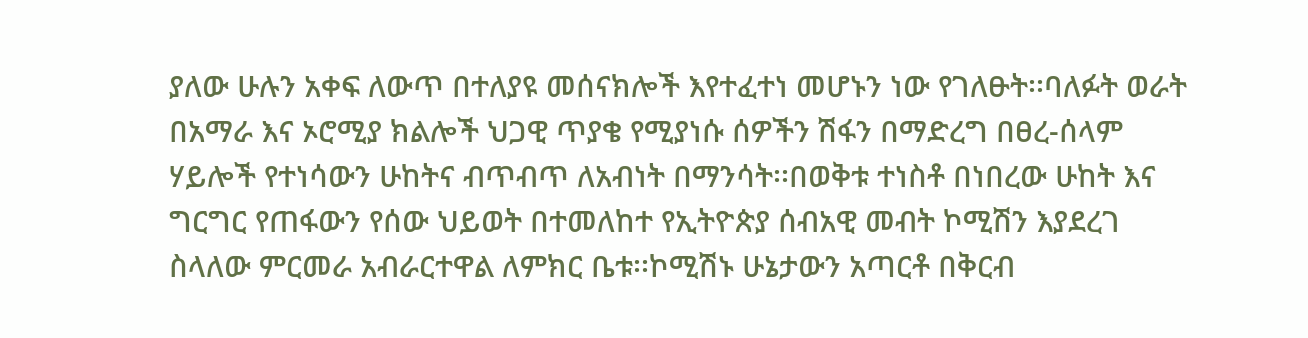ያለው ሁሉን አቀፍ ለውጥ በተለያዩ መሰናክሎች እየተፈተነ መሆኑን ነው የገለፁት፡፡ባለፉት ወራት በአማራ እና ኦሮሚያ ክልሎች ህጋዊ ጥያቄ የሚያነሱ ሰዎችን ሽፋን በማድረግ በፀረ-ሰላም ሃይሎች የተነሳውን ሁከትና ብጥብጥ ለአብነት በማንሳት፡፡በወቅቱ ተነስቶ በነበረው ሁከት እና ግርግር የጠፋውን የሰው ህይወት በተመለከተ የኢትዮጵያ ሰብአዊ መብት ኮሚሽን እያደረገ ስላለው ምርመራ አብራርተዋል ለምክር ቤቱ፡፡ኮሚሽኑ ሁኔታውን አጣርቶ በቅርብ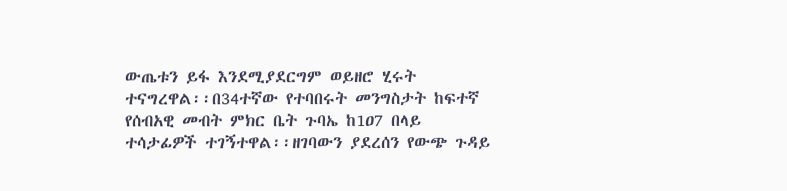ውጤቱን ይፋ እንደሚያደርግም ወይዘሮ ሂሩት ተናግረዋል፡፡በ34ተኛው የተባበሩት መንግስታት ከፍተኛ የሰብአዊ መብት ምክር ቤት ጉባኤ ከ1ዐ7 በላይ ተሳታፊዎች ተገኝተዋል፡፡ዘገባውን ያደረሰን የውጭ ጉዳይ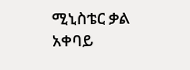ሚኒስቴር ቃል አቀባይ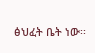ፅህፈት ቤት ነው፡፡